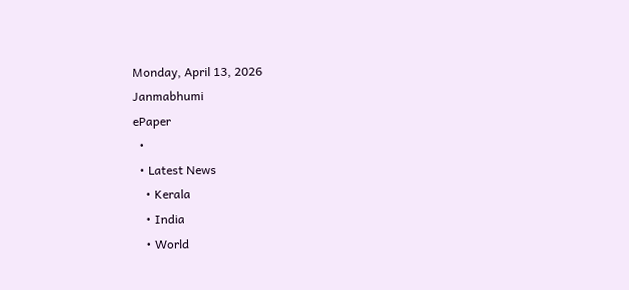Monday, April 13, 2026
Janmabhumi
ePaper
  •
  • Latest News
    • Kerala
    • India
    • World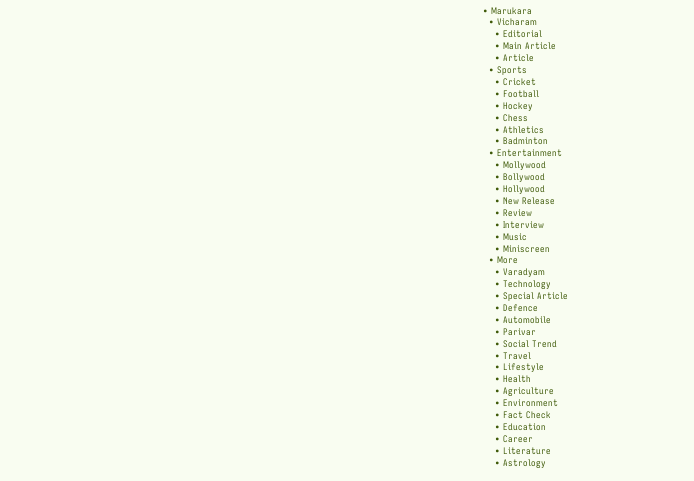• Marukara
  • Vicharam
    • Editorial
    • Main Article
    • Article
  • Sports
    • Cricket
    • Football
    • Hockey
    • Chess
    • Athletics
    • Badminton
  • Entertainment
    • Mollywood
    • Bollywood
    • Hollywood
    • New Release
    • Review
    • Interview
    • Music
    • Miniscreen
  • More
    • Varadyam
    • Technology
    • Special Article
    • Defence
    • Automobile
    • Parivar
    • Social Trend
    • Travel
    • Lifestyle
    • Health
    • Agriculture
    • Environment
    • Fact Check
    • Education
    • Career
    • Literature
    • Astrology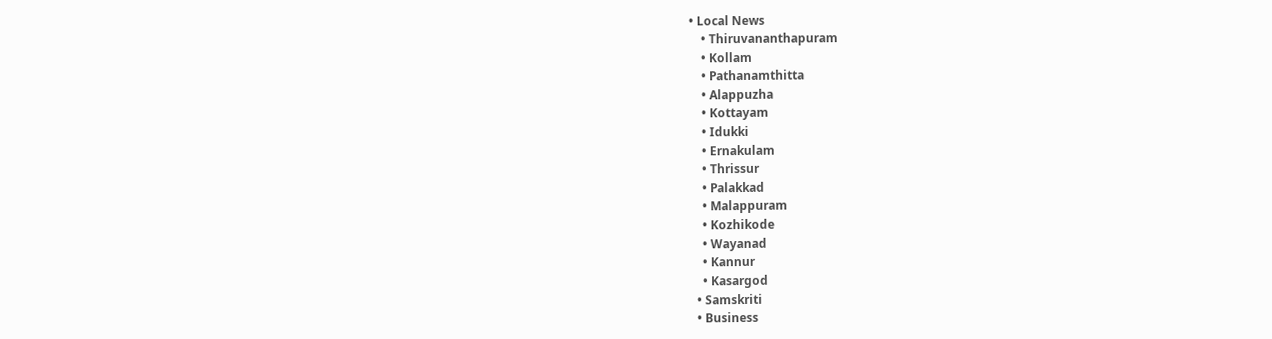• Local News
    • Thiruvananthapuram
    • Kollam
    • Pathanamthitta
    • Alappuzha
    • Kottayam
    • Idukki
    • Ernakulam
    • Thrissur
    • Palakkad
    • Malappuram
    • Kozhikode
    • Wayanad
    • Kannur
    • Kasargod
  • Samskriti
  • Business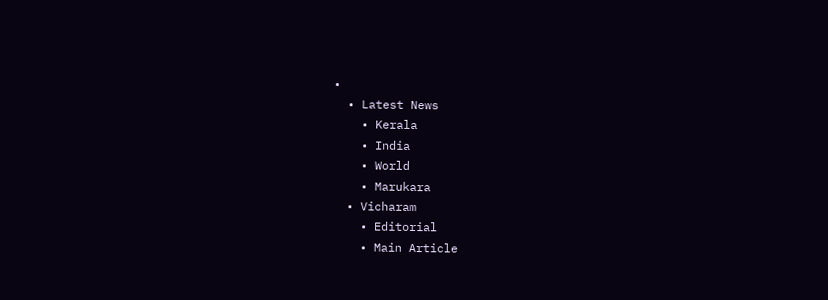•
  • Latest News
    • Kerala
    • India
    • World
    • Marukara
  • Vicharam
    • Editorial
    • Main Article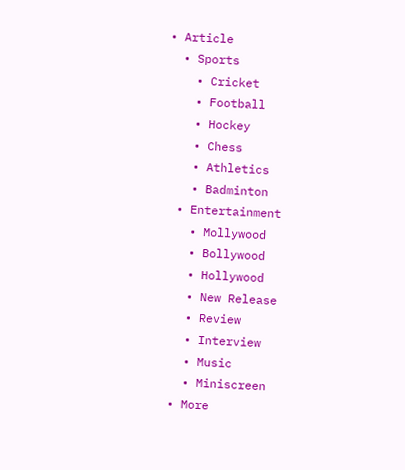• Article
  • Sports
    • Cricket
    • Football
    • Hockey
    • Chess
    • Athletics
    • Badminton
  • Entertainment
    • Mollywood
    • Bollywood
    • Hollywood
    • New Release
    • Review
    • Interview
    • Music
    • Miniscreen
  • More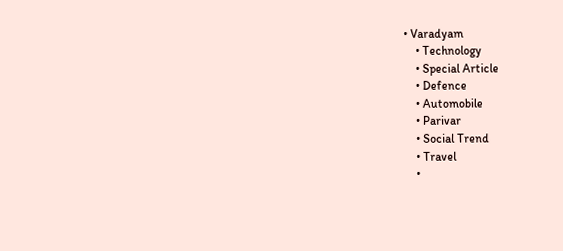• Varadyam
    • Technology
    • Special Article
    • Defence
    • Automobile
    • Parivar
    • Social Trend
    • Travel
    •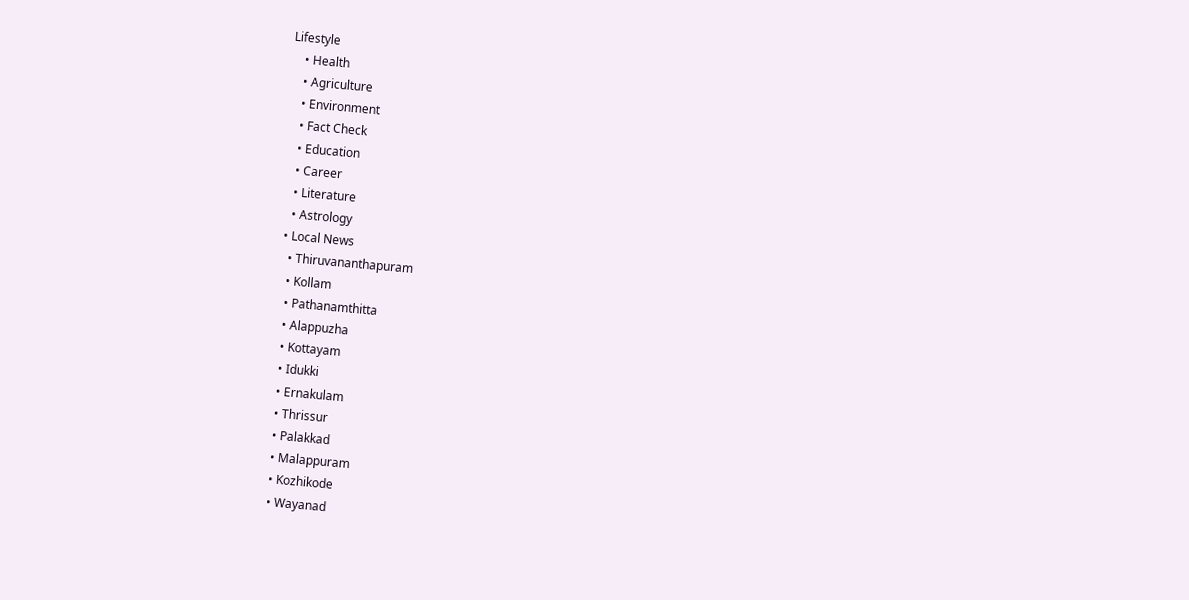Lifestyle
    • Health
    • Agriculture
    • Environment
    • Fact Check
    • Education
    • Career
    • Literature
    • Astrology
  • Local News
    • Thiruvananthapuram
    • Kollam
    • Pathanamthitta
    • Alappuzha
    • Kottayam
    • Idukki
    • Ernakulam
    • Thrissur
    • Palakkad
    • Malappuram
    • Kozhikode
    • Wayanad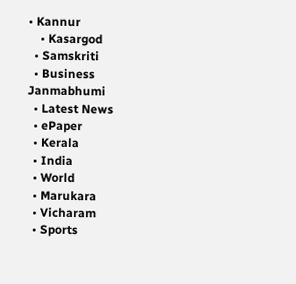• Kannur
    • Kasargod
  • Samskriti
  • Business
Janmabhumi
  • Latest News
  • ePaper
  • Kerala
  • India
  • World
  • Marukara
  • Vicharam
  • Sports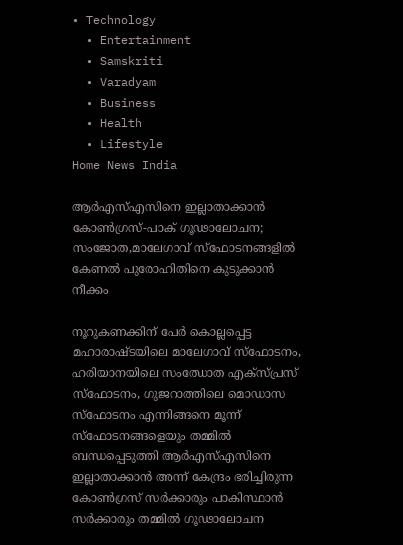• Technology
  • Entertainment
  • Samskriti
  • Varadyam
  • Business
  • Health
  • Lifestyle
Home News India

ആര്‍എസ്എസിനെ ഇല്ലാതാക്കാന്‍ കോണ്‍ഗ്രസ്-പാക് ഗൂഢാലോചന; സംജോത,മാലേഗാവ് സ്ഫോടനങ്ങളില്‍ കേണല്‍ പുരോഹിതിനെ കുടുക്കാന്‍ നീക്കം

നൂറുകണക്കിന് പേര്‍ കൊല്ലപ്പെട്ട മഹാരാഷ്ടയിലെ മാലേഗാവ് സ്ഫോടനം, ഹരിയാനയിലെ സംഝോത എക്സ്പ്രസ് സ്ഫോടനം, ഗുജറാത്തിലെ മൊഡാസ സ്ഫോടനം എന്നിങ്ങനെ മൂന്ന് സ്ഫോടനങ്ങളെയും തമ്മില്‍ ബന്ധപ്പെടുത്തി ആര്‍എസ്എസിനെ ഇല്ലാതാക്കാന്‍ അന്ന് കേന്ദ്രം ഭരിച്ചിരുന്ന കോണ്‍ഗ്രസ് സര്‍ക്കാരും പാകിസ്ഥാന്‍ സര്‍ക്കാരും തമ്മില്‍ ഗൂഢാലോചന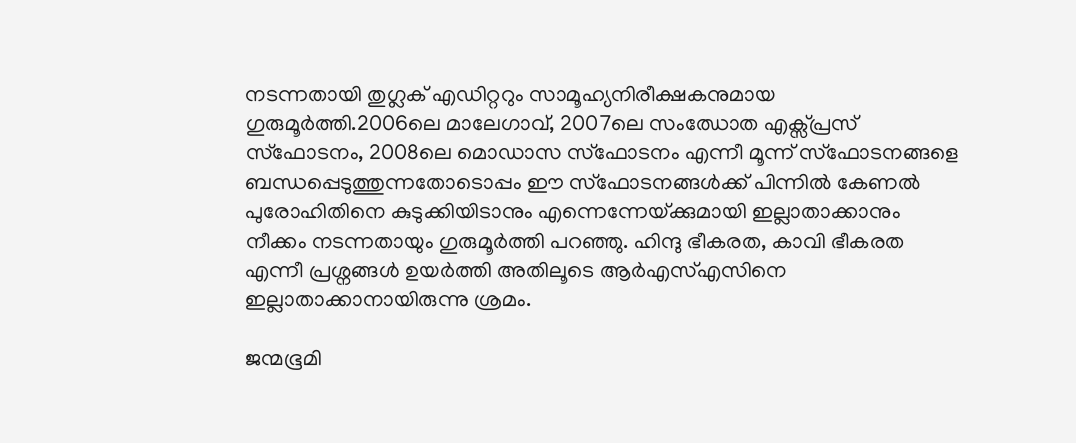നടന്നതായി തുഗ്ലക് എഡിറ്ററും സാമൂഹ്യനിരീക്ഷകനുമായ ഗുരുമൂര്‍ത്തി.2006ലെ മാലേഗാവ്, 2007ലെ സംഝോത എക്സ്പ്രസ് സ്ഫോടനം, 2008ലെ മൊഡാസ സ്ഫോടനം എന്നീ മൂന്ന് സ്ഫോടനങ്ങളെ ബന്ധപ്പെടുത്തുന്നതോടൊപ്പം ഈ സ്ഫോടനങ്ങള്‍ക്ക് പിന്നില്‍ കേണല്‍ പുരോഹിതിനെ കുടുക്കിയിടാനും എന്നെന്നേയ്‌ക്കുമായി ഇല്ലാതാക്കാനും നീക്കം നടന്നതായും ഗുരുമൂര്‍ത്തി പറഞ്ഞു. ഹിന്ദു ഭീകരത, കാവി ഭീകരത എന്നീ പ്രശ്നങ്ങള്‍ ഉയര്‍ത്തി അതിലൂടെ ആര്‍എസ്എസിനെ ഇല്ലാതാക്കാനായിരുന്നു ശ്രമം.

ജന്മഭൂമി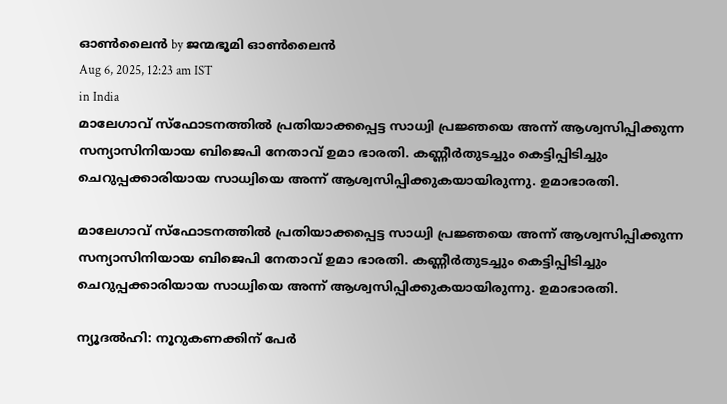ഓണ്‍ലൈന്‍ by ജന്മഭൂമി ഓണ്‍ലൈന്‍
Aug 6, 2025, 12:23 am IST
in India
മാലേഗാവ് സ്ഫോടനത്തില്‍ പ്രതിയാക്കപ്പെട്ട സാധ്വി പ്രജ്ഞയെ അന്ന് ആശ്വസിപ്പിക്കുന്ന സന്യാസിനിയായ ബിജെപി നേതാവ് ഉമാ ഭാരതി. കണ്ണീര്‍തുടച്ചും കെട്ടിപ്പിടിച്ചും ചെറുപ്പക്കാരിയായ സാധ്വിയെ അന്ന് ആശ്വസിപ്പിക്കുകയായിരുന്നു. ഉമാഭാരതി.

മാലേഗാവ് സ്ഫോടനത്തില്‍ പ്രതിയാക്കപ്പെട്ട സാധ്വി പ്രജ്ഞയെ അന്ന് ആശ്വസിപ്പിക്കുന്ന സന്യാസിനിയായ ബിജെപി നേതാവ് ഉമാ ഭാരതി. കണ്ണീര്‍തുടച്ചും കെട്ടിപ്പിടിച്ചും ചെറുപ്പക്കാരിയായ സാധ്വിയെ അന്ന് ആശ്വസിപ്പിക്കുകയായിരുന്നു. ഉമാഭാരതി.

ന്യൂദല്‍ഹി: നൂറുകണക്കിന് പേര്‍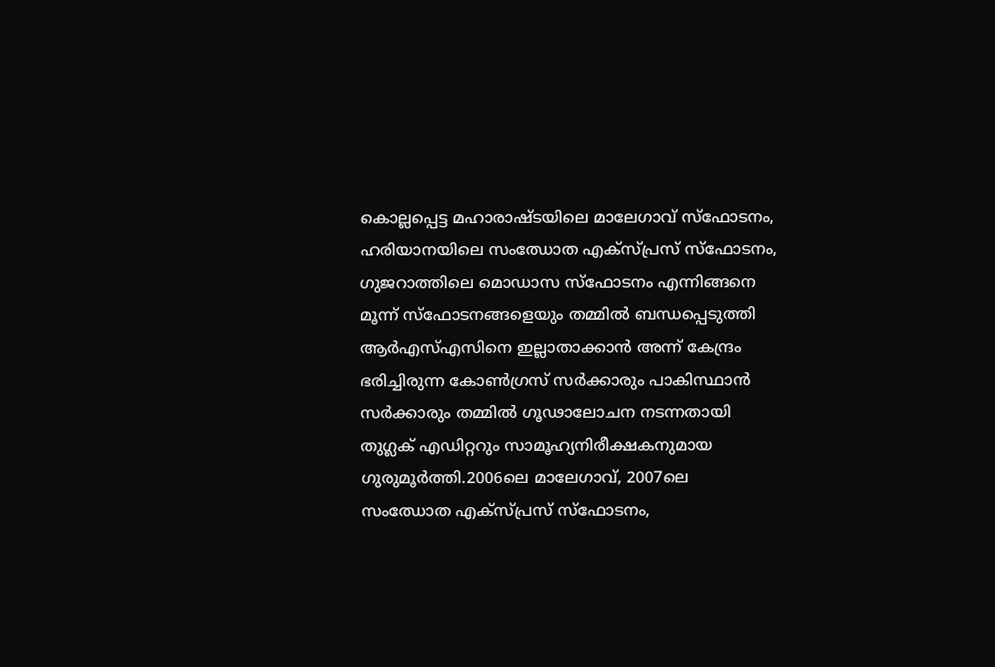കൊല്ലപ്പെട്ട മഹാരാഷ്ടയിലെ മാലേഗാവ് സ്ഫോടനം, ഹരിയാനയിലെ സംഝോത എക്സ്പ്രസ് സ്ഫോടനം, ഗുജറാത്തിലെ മൊഡാസ സ്ഫോടനം എന്നിങ്ങനെ മൂന്ന് സ്ഫോടനങ്ങളെയും തമ്മില്‍ ബന്ധപ്പെടുത്തി ആര്‍എസ്എസിനെ ഇല്ലാതാക്കാന്‍ അന്ന് കേന്ദ്രം ഭരിച്ചിരുന്ന കോണ്‍ഗ്രസ് സര്‍ക്കാരും പാകിസ്ഥാന്‍ സര്‍ക്കാരും തമ്മില്‍ ഗൂഢാലോചന നടന്നതായി തുഗ്ലക് എഡിറ്ററും സാമൂഹ്യനിരീക്ഷകനുമായ ഗുരുമൂര്‍ത്തി.2006ലെ മാലേഗാവ്, 2007ലെ സംഝോത എക്സ്പ്രസ് സ്ഫോടനം,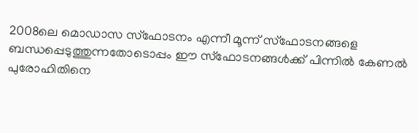2008ലെ മൊഡാസ സ്ഫോടനം എന്നീ മൂന്ന് സ്ഫോടനങ്ങളെ ബന്ധപ്പെടുത്തുന്നതോടൊപ്പം ഈ സ്ഫോടനങ്ങള്‍ക്ക് പിന്നില്‍ കേണല്‍ പുരോഹിതിനെ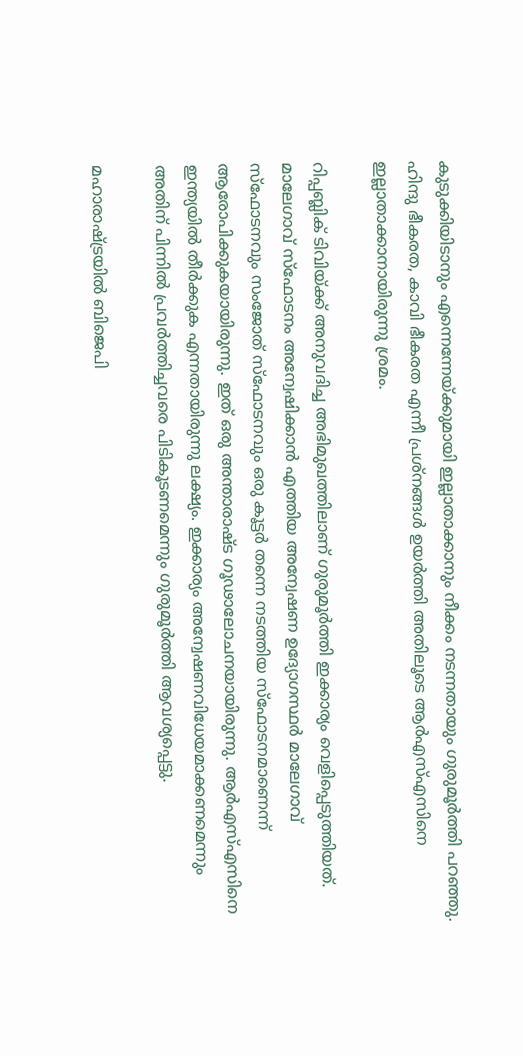കുടുക്കിയിടാനും എന്നെന്നേയ്‌ക്കുമായി ഇല്ലാതാക്കാനും നീക്കം നടന്നതായും ഗുരുമൂര്‍ത്തി പറഞ്ഞു. ഹിന്ദു ഭീകരത, കാവി ഭീകരത എന്നീ പ്രശ്നങ്ങള്‍ ഉയര്‍ത്തി അതിലൂടെ ആര്‍എസ്എസിനെ ഇല്ലാതാക്കാനായിരുന്നു ശ്രമം.

റിപ്പബ്ലിക് ടിവിയ്‌ക്ക് അനുവദിച്ച അഭിമുഖത്തിലാണ് ഗുരുമൂര്‍ത്തി ഇക്കാര്യം വെളിപ്പെടുത്തിയത്. മാലേഗാവ് സ്ഫോടനം അന്വേഷിക്കാന്‍ എത്തിയ അന്വേഷണ ഉദ്യോഗസ്ഥര്‍ മാലേഗാവ് സ്ഫോടനവും സംജോത് സ്ഫോടനവും ഒരു കൂട്ടര്‍ തന്നെ നടത്തിയ സ്ഫോടനമാണെന്ന് ആരോപിക്കുകയായിരുന്നു. ഇത് ഒരു അന്താരാഷ്ട ഗൂഢാലോചനയായിരുന്നു. ആര്‍എസ്എസിനെ ഇന്ത്യയില്‍ തീര്‍ക്കുക എന്നതായിരുന്നു ലക്ഷ്യം. ഇക്കാര്യം അന്വേഷണവിധേയമാക്കണമെന്നും അതിന് പിന്നില്‍ പ്രവര്‍ത്തിച്ചവരെ പിടികൂടണമെന്നും ഗുരുമൂര്‍ത്തി ആവശ്യപ്പെട്ടു.

മഹാരാഷ്‌ട്രയില്‍ ബിജെപി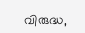വിരുദ്ധ,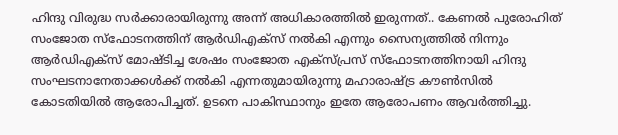ഹിന്ദു വിരുദ്ധ സര്‍ക്കാരായിരുന്നു അന്ന് അധികാരത്തില്‍ ഇരുന്നത്.. കേണല്‍ പുരോഹിത് സംജോത സ്ഫോടനത്തിന് ആര്‍ഡിഎക്സ് നല്‍കി എന്നും സൈന്യത്തില്‍ നിന്നും ആര്‍ഡിഎക്സ് മോഷ്ടിച്ച ശേഷം സംജോത എക്സ്പ്രസ് സ്ഫോടനത്തിനായി ഹിന്ദു സംഘടനാനേതാക്കള്‍ക്ക് നല്‍കി എന്നതുമായിരുന്നു മഹാരാഷ്‌ട്ര കൗണ്‍സില്‍ കോടതിയില്‍ ആരോപിച്ചത്. ഉടനെ പാകിസ്ഥാനും ഇതേ ആരോപണം ആവര്‍ത്തിച്ചു.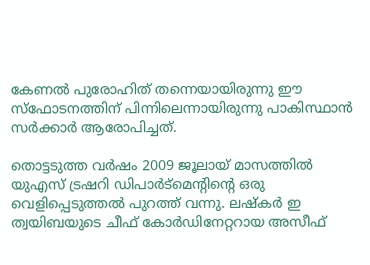കേണല്‍ പുരോഹിത് തന്നെയായിരുന്നു ഈ സ്ഫോടനത്തിന് പിന്നിലെന്നായിരുന്നു പാകിസ്ഥാന്‍ സര്‍ക്കാര്‍ ആരോപിച്ചത്.

തൊട്ടടുത്ത വര്‍ഷം 2009 ജൂലായ് മാസത്തില്‍ യുഎസ് ട്രഷറി ഡിപാര്‍ട്മെന്‍റിന്റെ ഒരു വെളിപ്പെടുത്തല്‍ പുറത്ത് വന്നു. ലഷ്കര്‍ ഇ ത്വയിബയുടെ ചീഫ് കോര്‍ഡിനേറ്ററായ അസീഫ്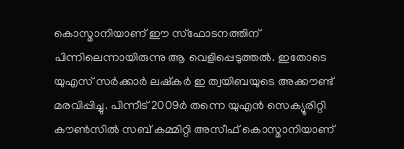കൊസ്മാനിയാണ് ഈ സ്ഫോടനത്തിന് പിന്നിലെന്നായിരുന്നു ആ വെളിപ്പെടുത്തല്‍. ഇതോടെ യുഎസ് സര്‍ക്കാര്‍ ലഷ്കര്‍ ഇ ത്വയിബയുടെ അക്കൗണ്ട് മരവിപ്പിച്ചു. പിന്നീട് 2009ര്‍ തന്നെ യുഎന്‍ സെക്യൂരിറ്റി കൗണ്‍സില്‍ സബ് കമ്മിറ്റി അസീഫ് കൊസ്മാനിയാണ്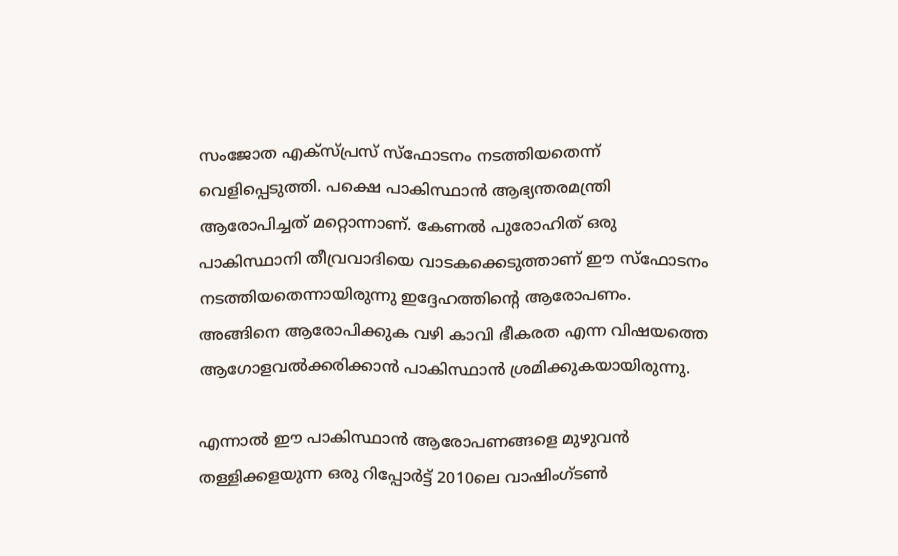സംജോത എക്സ്പ്രസ് സ്ഫോടനം നടത്തിയതെന്ന് വെളിപ്പെടുത്തി. പക്ഷെ പാകിസ്ഥാന്‍ ആഭ്യന്തരമന്ത്രി ആരോപിച്ചത് മറ്റൊന്നാണ്. കേണല്‍ പുരോഹിത് ഒരു പാകിസ്ഥാനി തീവ്രവാദിയെ വാടകക്കെടുത്താണ് ഈ സ്ഫോടനം നടത്തിയതെന്നായിരുന്നു ഇദ്ദേഹത്തിന്റെ ആരോപണം. അങ്ങിനെ ആരോപിക്കുക വഴി കാവി ഭീകരത എന്ന വിഷയത്തെ ആഗോളവല്‍ക്കരിക്കാന്‍ പാകിസ്ഥാന്‍ ശ്രമിക്കുകയായിരുന്നു.

എന്നാല്‍ ഈ പാകിസ്ഥാന്‍ ആരോപണങ്ങളെ മുഴുവന്‍ തള്ളിക്കളയുന്ന ഒരു റിപ്പോര്‍ട്ട് 2010ലെ വാഷിംഗ്ടണ്‍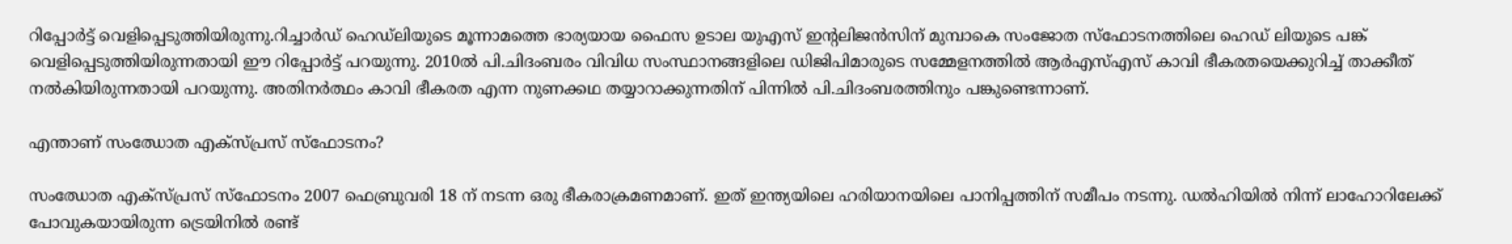റിപ്പോര്‍ട്ട് വെളിപ്പെടുത്തിയിരുന്നു.റിച്ചാര്‍ഡ് ഹെഡ്ലിയുടെ മൂന്നാമത്തെ ഭാര്യയായ ഫൈസ ഉടാല യുഎസ് ഇന്‍റലിജന്‍സിന് മുമ്പാകെ സംജോത സ്ഫോടനത്തിലെ ഹെഡ് ലിയുടെ പങ്ക് വെളിപ്പെടുത്തിയിരുന്നതായി ഈ റിപ്പോര്‍ട്ട് പറയുന്നു. 2010ല്‍ പി.ചിദംബരം വിവിധ സംസ്ഥാനങ്ങളിലെ ഡിജിപിമാരുടെ സമ്മേളനത്തില്‍ ആര്‍എസ്എസ് കാവി ഭീകരതയെക്കുറിച്ച് താക്കീത് നല്‍കിയിരുന്നതായി പറയുന്നു. അതിനര്‍ത്ഥം കാവി ഭീകരത എന്ന നുണക്കഥ തയ്യാറാക്കുന്നതിന് പിന്നില്‍ പി.ചിദംബരത്തിനും പങ്കുണ്ടെന്നാണ്.

എന്താണ് സംഝോത എക്സ്പ്രസ് സ്ഫോടനം?

സംഝോത എക്സ്പ്രസ് സ്ഫോടനം 2007 ഫെബ്രുവരി 18 ന് നടന്ന ഒരു ഭീകരാക്രമണമാണ്. ഇത് ഇന്ത്യയിലെ ഹരിയാനയിലെ പാനിപ്പത്തിന് സമീപം നടന്നു. ഡൽഹിയിൽ നിന്ന് ലാഹോറിലേക്ക് പോവുകയായിരുന്ന ട്രെയിനിൽ രണ്ട്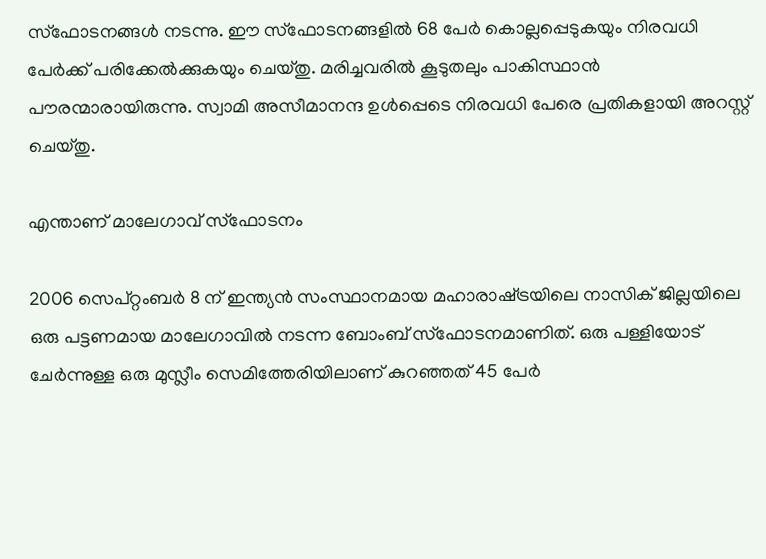സ്ഫോടനങ്ങൾ നടന്നു. ഈ സ്ഫോടനങ്ങളിൽ 68 പേർ കൊല്ലപ്പെടുകയും നിരവധി പേർക്ക് പരിക്കേൽക്കുകയും ചെയ്തു. മരിച്ചവരിൽ കൂടുതലും പാകിസ്ഥാൻ പൗരന്മാരായിരുന്നു. സ്വാമി അസീമാനന്ദ ഉൾപ്പെടെ നിരവധി പേരെ പ്രതികളായി അറസ്റ്റ് ചെയ്തു.

എന്താണ് മാലേഗാവ് സ്ഫോടനം

2006 സെപ്റ്റംബർ 8 ന് ഇന്ത്യൻ സംസ്ഥാനമായ മഹാരാഷ്‌ട്രയിലെ നാസിക് ജില്ലയിലെ ഒരു പട്ടണമായ മാലേഗാവിൽ നടന്ന ബോംബ് സ്ഫോടനമാണിത്. ഒരു പള്ളിയോട് ചേർന്നുള്ള ഒരു മുസ്ലീം സെമിത്തേരിയിലാണ് കുറഞ്ഞത് 45 പേർ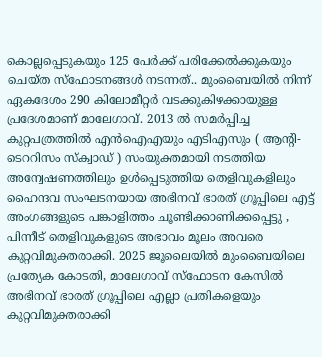കൊല്ലപ്പെടുകയും 125 പേർക്ക് പരിക്കേൽക്കുകയും ചെയ്ത സ്ഫോടനങ്ങൾ നടന്നത്.. മുംബൈയിൽ നിന്ന് ഏകദേശം 290 കിലോമീറ്റർ വടക്കുകിഴക്കായുള്ള പ്രദേശമാണ് മാലേഗാവ്. 2013 ൽ സമർപ്പിച്ച കുറ്റപത്രത്തിൽ എൻഐഎയും എടിഎസും ( ആന്റി-ടെററിസം സ്ക്വാഡ് ) സംയുക്തമായി നടത്തിയ അന്വേഷണത്തിലും ഉൾപ്പെടുത്തിയ തെളിവുകളിലും ഹൈന്ദവ സംഘടനയായ അഭിനവ് ഭാരത് ഗ്രൂപ്പിലെ എട്ട് അംഗങ്ങളുടെ പങ്കാളിത്തം ചൂണ്ടിക്കാണിക്കപ്പെട്ടു , പിന്നീട് തെളിവുകളുടെ അഭാവം മൂലം അവരെ കുറ്റവിമുക്തരാക്കി. 2025 ജൂലൈയിൽ മുംബൈയിലെ പ്രത്യേക കോടതി, മാലേഗാവ് സ്ഫോടന കേസിൽ അഭിനവ് ഭാരത് ഗ്രൂപ്പിലെ എല്ലാ പ്രതികളെയും കുറ്റവിമുക്തരാക്കി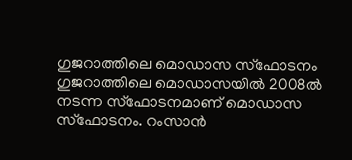ഗുജറാത്തിലെ മൊഡാസ സ്ഫോടനം
ഗുജറാത്തിലെ മൊഡാസയില്‍ 2008ല്‍ നടന്ന സ്ഫോടനമാണ് മൊഡാസ സ്ഫോടനം. റംസാന്‍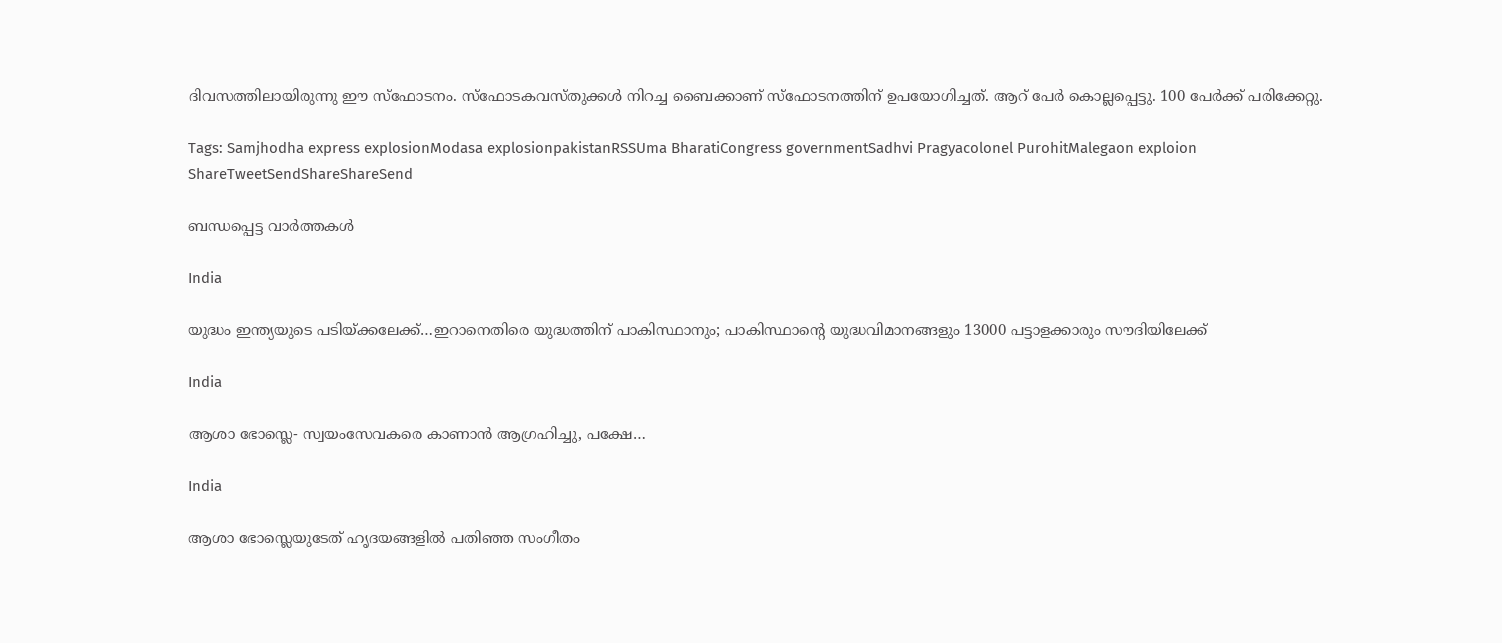ദിവസത്തിലായിരുന്നു ഈ സ്ഫോടനം. സ്ഫോടകവസ്തുക്കള്‍ നിറച്ച ബൈക്കാണ് സ്ഫോടനത്തിന് ഉപയോഗിച്ചത്. ആറ് പേര്‍ കൊല്ലപ്പെട്ടു. 100 പേര്‍ക്ക് പരിക്കേറ്റു.

Tags: Samjhodha express explosionModasa explosionpakistanRSSUma BharatiCongress governmentSadhvi Pragyacolonel PurohitMalegaon exploion
ShareTweetSendShareShareSend

ബന്ധപ്പെട്ട വാര്‍ത്തകള്‍

India

യുദ്ധം ഇന്ത്യയുടെ പടിയ്‌ക്കലേക്ക്…ഇറാനെതിരെ യുദ്ധത്തിന് പാകിസ്ഥാനും; പാകിസ്ഥാന്റെ യുദ്ധവിമാനങ്ങളും 13000 പട്ടാളക്കാരും സൗദിയിലേക്ക്

India

ആശാ ഭോസ്ലെ- സ്വയംസേവകരെ കാണാന്‍ ആഗ്രഹിച്ചു, പക്ഷേ…

India

ആശാ ഭോസ്ലെയുടേത് ഹൃദയങ്ങളില്‍ പതിഞ്ഞ സംഗീതം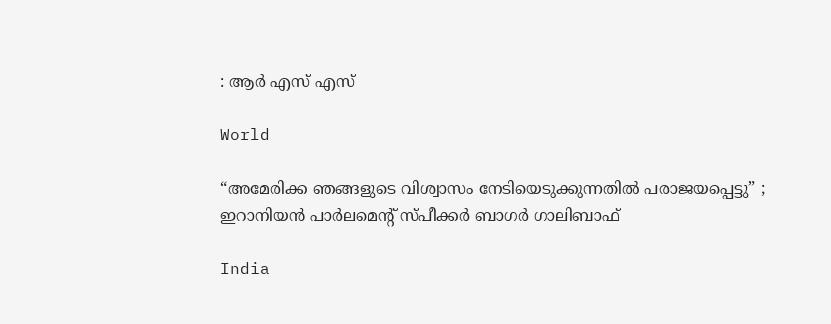: ആര്‍ എസ് എസ്

World

“അമേരിക്ക ഞങ്ങളുടെ വിശ്വാസം നേടിയെടുക്കുന്നതിൽ പരാജയപ്പെട്ടു” ; ഇറാനിയൻ പാർലമെന്റ് സ്പീക്കർ ബാഗർ ഗാലിബാഫ്

India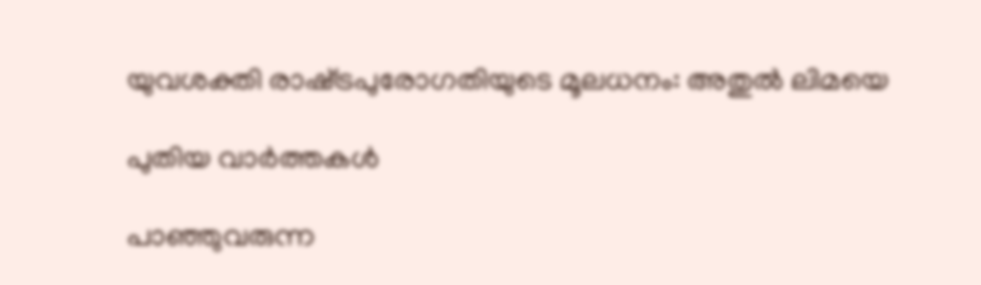യുവശക്തി രാഷ്‌ട്രപുരോഗതിയുടെ മൂലധനം: അതുല്‍ ലിമയെ

പുതിയ വാര്‍ത്തകള്‍

പാഞ്ഞുവരുന്ന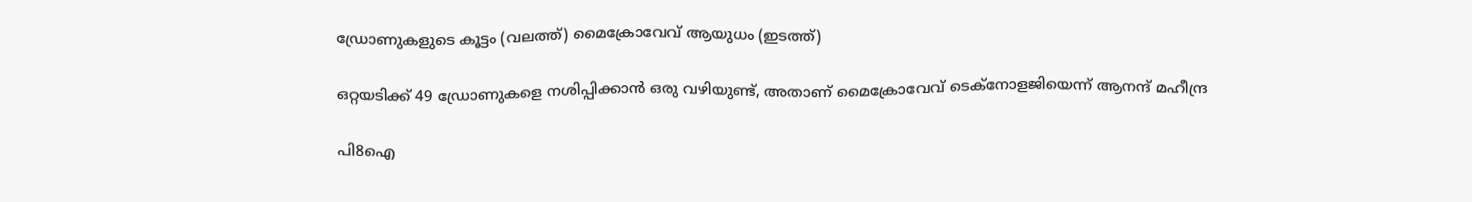ഡ്രോണുകളുടെ കൂട്ടം (വലത്ത്) മൈക്രോവേവ് ആയുധം (ഇടത്ത്)

ഒറ്റയടിക്ക് 49 ഡ്രോണുകളെ നശിപ്പിക്കാന്‍ ഒരു വഴിയുണ്ട്, അതാണ് മൈക്രോവേവ് ടെക്നോളജിയെന്ന് ആനന്ദ് മഹീന്ദ്ര

പി8ഐ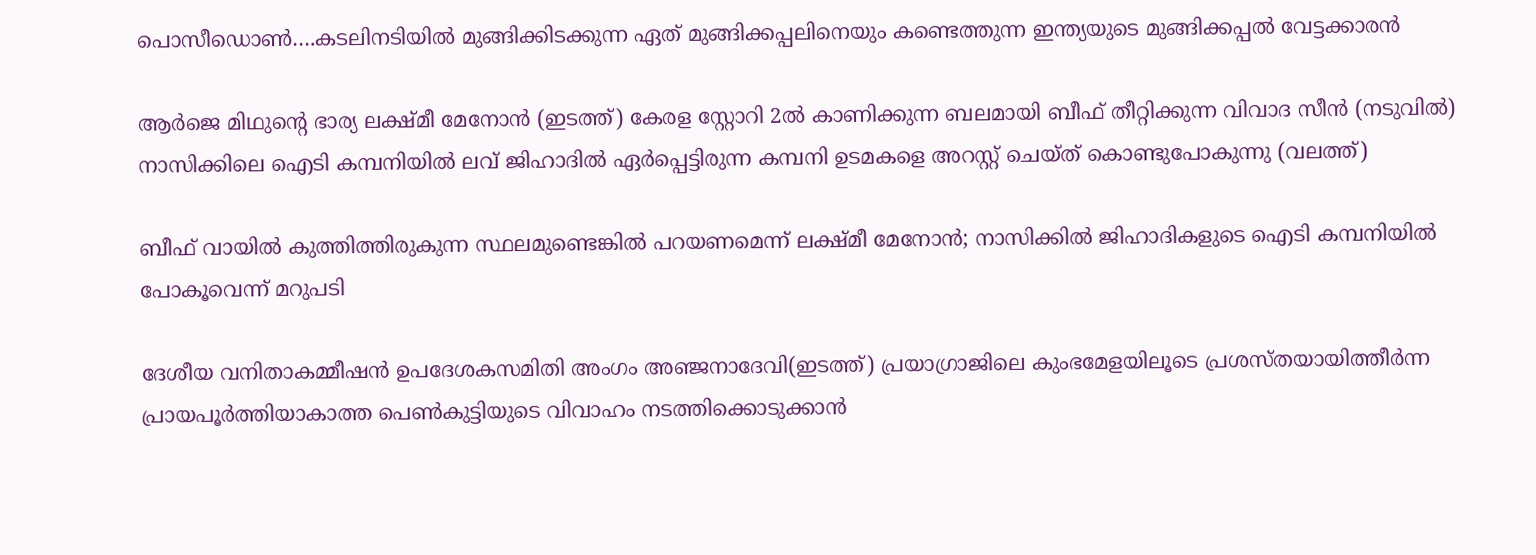പൊസീഡൊണ്‍….കടലിനടിയില്‍ മുങ്ങിക്കിടക്കുന്ന ഏത് മുങ്ങിക്കപ്പലിനെയും കണ്ടെത്തുന്ന ഇന്ത്യയുടെ മുങ്ങിക്കപ്പല്‍ വേട്ടക്കാരന്‍

ആര്‍ജെ മിഥുന്‍റെ ഭാര്യ ലക്ഷ്മീ മേനോന്‍ (ഇടത്ത്) കേരള സ്റ്റോറി 2ല്‍ കാണിക്കുന്ന ബലമായി ബീഫ് തീറ്റിക്കുന്ന വിവാദ സീന്‍ (നടുവില്‍) നാസിക്കിലെ ഐടി കമ്പനിയില്‍ ലവ് ജിഹാദില്‍ ഏര്‍പ്പെട്ടിരുന്ന കമ്പനി ഉടമകളെ അറസ്റ്റ് ചെയ്ത് കൊണ്ടുപോകുന്നു (വലത്ത്)

ബീഫ് വായില്‍ കുത്തിത്തിരുകുന്ന സ്ഥലമുണ്ടെങ്കില്‍ പറയണമെന്ന് ലക്ഷ്മീ മേനോന്‍; നാസിക്കില്‍ ജിഹാദികളുടെ ഐടി കമ്പനിയില്‍ പോകൂവെന്ന് മറുപടി

ദേശീയ വനിതാകമ്മീഷന്‍ ഉപദേശകസമിതി അംഗം അഞ്ജനാദേവി(ഇടത്ത്) പ്രയാഗ്രാജിലെ കുംഭമേളയിലൂടെ പ്രശസ്തയായിത്തീര്‍ന്ന പ്രായപൂര്‍ത്തിയാകാത്ത പെണ്‍കുട്ടിയുടെ വിവാഹം നടത്തിക്കൊടുക്കാന്‍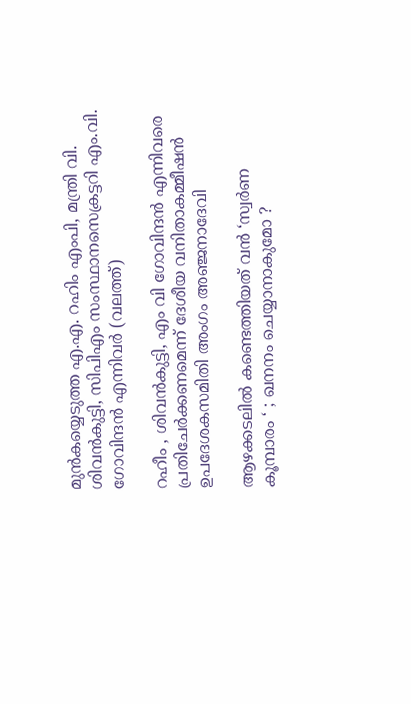മുന്‍കയ്യെടുത്ത എ.എ. റഹിം എംപി, മന്ത്രി വി. ശിവന്‍കുട്ടി, സിപിഎം സംസ്ഥാനസെക്രട്ടറി എം.വി. ഗോവിന്ദന്‍ എന്നിവര്‍ (വലത്ത്)

റഹീം , ശിവൻകുട്ടി, എം വി ഗോവിന്ദൻ എന്നിവരെ പ്രതിചേര്‍ക്കണമെന്ന് ദേശീയ വനിതാകമ്മീഷന്‍ ഉപദേശകസമിതി അംഗം അഞ്ജനാദേവി

ആഴക്കടലിൽ കണ്ടെത്തിയത് വൻ ‘സ്വർണ കൂമ്പാരം ‘ ; ഖനനം ചെയ്യാനാകുമോ ?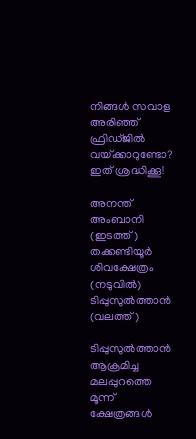നിങ്ങൾ സവാള അരിഞ്ഞ് ഫ്രിഡ്ജില്‍‌‍ വയ്‌ക്കാറുണ്ടോ? ഇത് ശ്രദ്ധിക്കൂ!

അനന്ത് അംബാനി (ഇടത്ത്) തക്കണ്ടിയൂര്‍ ശിവക്ഷേത്രം (നടുവില്‍) ടിപ്പുസുല്‍ത്താന്‍ (വലത്ത്)

ടിപ്പുസുല്‍ത്താന്‍ ആക്രമിച്ച മലപ്പുറത്തെ മൂന്ന് ക്ഷേത്രങ്ങള്‍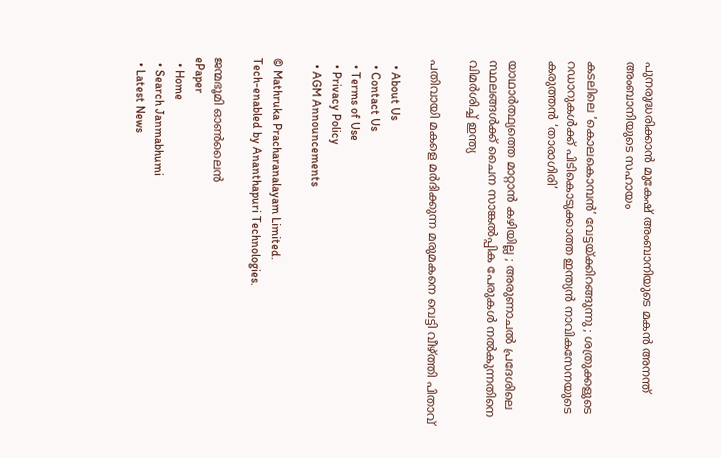പുനരുദ്ധരിക്കാന്‍ മുകേഷ് അംബാനിയുടെ മകന്‍ അനന്ത് അംബാനിയുടെ സഹായം

കടലിലെ ‘കൊലകൊമ്പൻ’ വേട്ടയ്‌ക്കിറങ്ങുന്നു ; ശത്രുക്കളുടെ റഡാറുകൾക്ക് പിടികൊടുക്കാത്ത ഇന്ത്യൻ നാവികസേനയുടെ കരുത്തൻ ‘താരാഗിരി’

യാഥാർത്ഥ്യത്തെ മാറ്റാൻ കഴിയില്ല ; അരുണാചൽ പ്രദേശിലെ സ്ഥലങ്ങൾക്ക് ചൈന സാങ്കൽപ്പിക പേരുകൾ നൽകുന്നതിനെ വിമർശിച്ച് ഇന്ത്യ

പതിവായി മകളെ മര്‍ദിക്കുന്ന മരുമകനെ വെട്ടി വീഴ്‌ത്തി പിതാവ്

  • About Us
  • Contact Us
  • Terms of Use
  • Privacy Policy
  • AGM Announcements

© Mathruka Pracharanalayam Limited.
Tech-enabled by Ananthapuri Technologies.

ജന്മഭൂമി ഓണ്‍ലൈന്‍
ePaper
  • Home
  • Search Janmabhumi
  • Latest News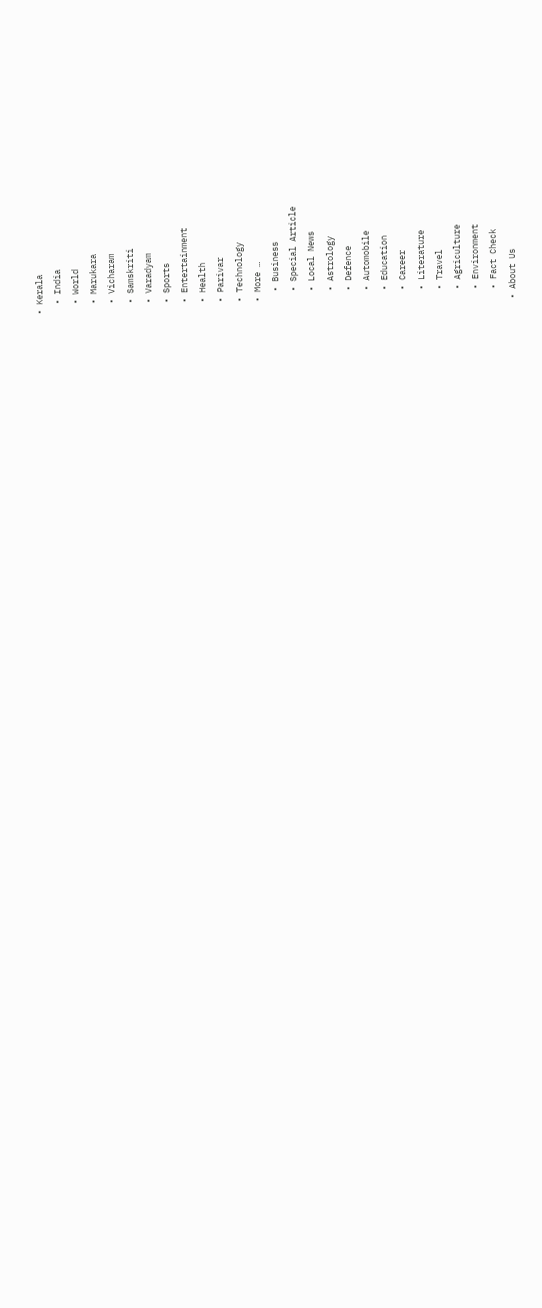• Kerala
  • India
  • World
  • Marukara
  • Vicharam
  • Samskriti
  • Varadyam
  • Sports
  • Entertainment
  • Health
  • Parivar
  • Technology
  • More …
    • Business
    • Special Article
    • Local News
    • Astrology
    • Defence
    • Automobile
    • Education
    • Career
    • Literature
    • Travel
    • Agriculture
    • Environment
    • Fact Check
  • About Us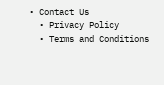• Contact Us
  • Privacy Policy
  • Terms and Conditions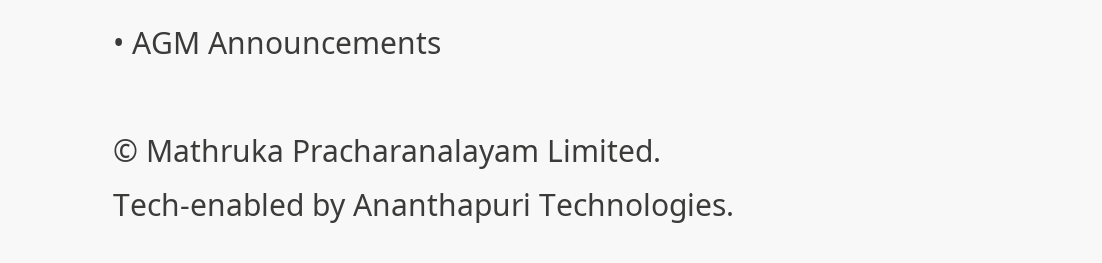• AGM Announcements

© Mathruka Pracharanalayam Limited.
Tech-enabled by Ananthapuri Technologies.